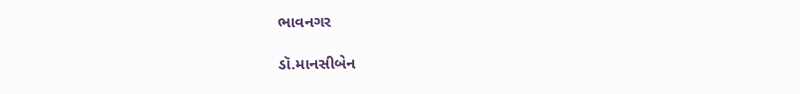ભાવનગર

ડૉ.માનસીબેન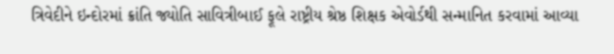ત્રિવેદીને ઇન્દોરમાં ક્રાંતિ જ્યોતિ સાવિત્રીબાઈ ફૂલે રાષ્ટ્રીય શ્રેષ્ઠ શિક્ષક એવોર્ડથી સન્માનિત કરવામાં આવ્યા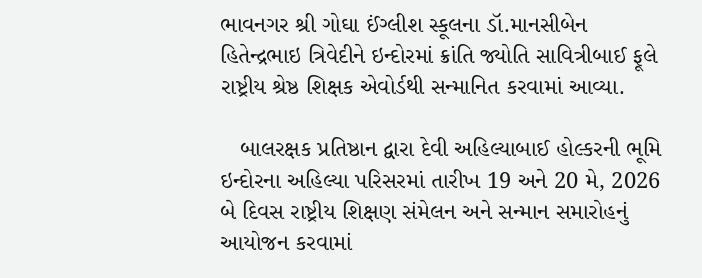ભાવનગર શ્રી ગોઘા ઈંગ્લીશ સ્કૂલના ડૉ.માનસીબેન હિતેન્દ્રભાઇ ત્રિવેદીને ઇન્દોરમાં ક્રાંતિ જ્યોતિ સાવિત્રીબાઈ ફૂલે રાષ્ટ્રીય શ્રેષ્ઠ શિક્ષક એવોર્ડથી સન્માનિત કરવામાં આવ્યા.

   બાલરક્ષક પ્રતિષ્ઠાન દ્વારા દેવી અહિલ્યાબાઈ હોલ્કરની ભૂમિ ઇન્દોરના અહિલ્યા પરિસરમાં તારીખ 19 અને 20 મે, 2026 બે દિવસ રાષ્ટ્રીય શિક્ષણ સંમેલન અને સન્માન સમારોહનું આયોજન કરવામાં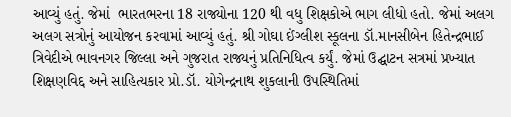આવ્યું હતું. જેમાં  ભારતભરના 18 રાજ્યોના 120 થી વધુ શિક્ષકોએ ભાગ લીધો હતો. જેમાં અલગ અલગ સત્રોનું આયોજન કરવામાં આવ્યું હતું. શ્રી ગોઘા ઈંગ્લીશ સ્કૂલના ડૉ.માનસીબેન હિતેન્દ્રભાઈ ત્રિવેદીએ ભાવનગર જિલ્લા અને ગુજરાત રાજ્યનું પ્રતિનિધિત્વ કર્યું. જેમાં ઉદ્ઘાટન સત્રમાં પ્રખ્યાત શિક્ષણવિદ્દ અને સાહિત્યકાર પ્રો.ડૉ. યોગેન્દ્રનાથ શુકલાની ઉપસ્થિતિમાં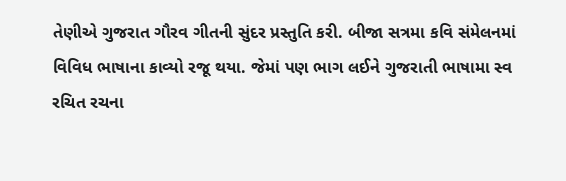તેણીએ ગુજરાત ગૌરવ ગીતની સુંદર પ્રસ્તુતિ કરી. બીજા સત્રમા કવિ સંમેલનમાં વિવિધ ભાષાના કાવ્યો રજૂ થયા. જેમાં પણ ભાગ લઈને ગુજરાતી ભાષામા સ્વ રચિત રચના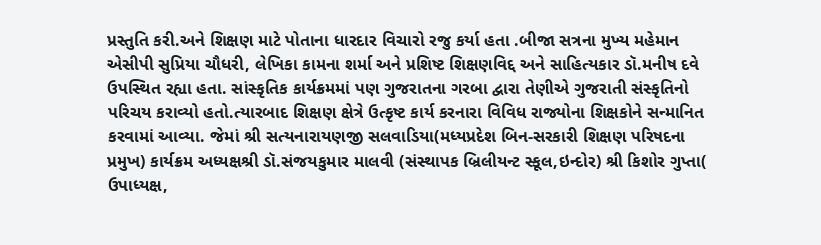પ્રસ્તુતિ કરી.અને શિક્ષણ માટે પોતાના ધારદાર વિચારો રજુ કર્યા હતા .બીજા સત્રના મુખ્ય મહેમાન એસીપી સુપ્રિયા ચૌધરી, લેખિકા કામના શર્મા અને પ્રશિષ્ટ શિક્ષણવિદ્દ અને સાહિત્યકાર ડૉ.મનીષ દવે ઉપસ્થિત રહ્યા હતા. સાંસ્કૃતિક કાર્યક્રમમાં પણ ગુજરાતના ગરબા દ્વારા તેણીએ ગુજરાતી સંસ્કૃતિનો પરિચય કરાવ્યો હતો.ત્યારબાદ શિક્ષણ ક્ષેત્રે ઉત્કૃષ્ટ કાર્ય કરનારા વિવિધ રાજ્યોના શિક્ષકોને સન્માનિત કરવામાં આવ્યા. જેમાં શ્રી સત્યનારાયણજી સલવાડિયા(મધ્યપ્રદેશ બિન-સરકારી શિક્ષણ પરિષદના પ્રમુખ) કાર્યક્રમ અધ્યક્ષશ્રી ડૉ.સંજયકુમાર માલવી (સંસ્થાપક બ્રિલીયન્ટ સ્કૂલ,ઇન્દોર) શ્રી કિશોર ગુપ્તા( ઉપાધ્યક્ષ,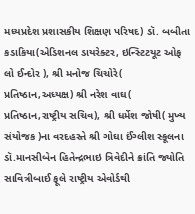મધ્યપ્રદેશ પ્રશાસકીય શિક્ષણ પરિષદ) ડૉ. બબીતા કડાકિયા(એડિશનલ ડાયરેક્ટર, ઇન્સ્ટિટયૂટ ઓફ લો ઈન્દોર ), શ્રી મનોજ ચિચોરે( પ્રતિષ્ઠાન,અધ્યક્ષ) શ્રી નરેશ વાઘ( પ્રતિષ્ઠાન,રાષ્ટ્રીય સચિવ), શ્રી ધર્મેશ જોષી( મુખ્ય સંયોજક )ના વરદહસ્તે શ્રી ગોઘા ઈંગ્લીશ સ્કૂલના ડૉ.માનસીબેન હિતેન્દ્રભાઇ ત્રિવેદીને ક્રાંતિ જ્યોતિ સાવિત્રીબાઈ ફૂલે રાષ્ટ્રીય એવોર્ડથી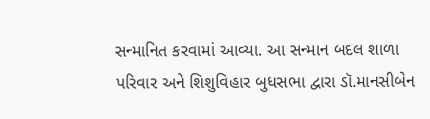સન્માનિત કરવામાં આવ્યા. આ સન્માન બદલ શાળા પરિવાર અને શિશુવિહાર બુધસભા દ્વારા ડૉ.માનસીબેન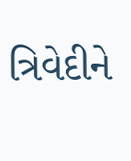ત્રિવેદીને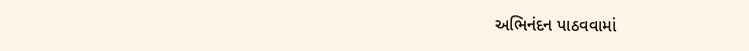અભિનંદન પાઠવવામાં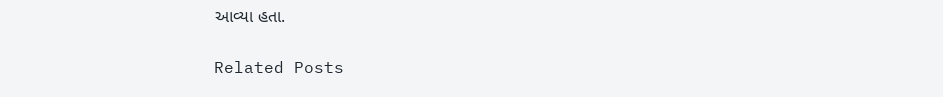આવ્યા હતા.

Related Posts